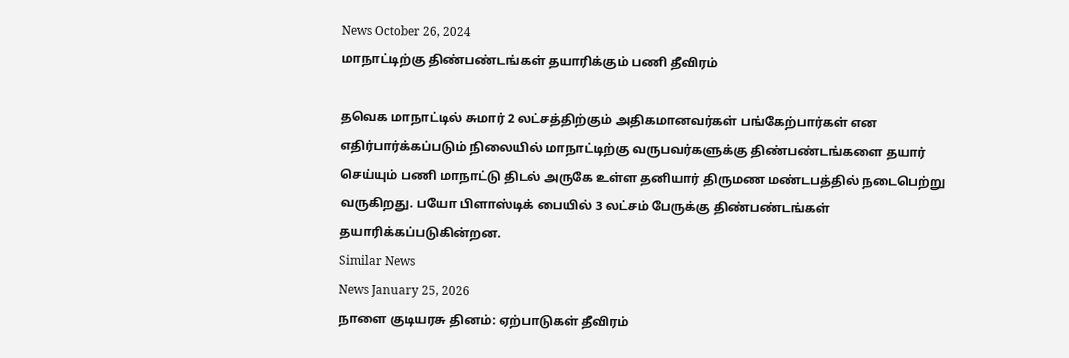News October 26, 2024
மாநாட்டிற்கு திண்பண்டங்கள் தயாரிக்கும் பணி தீவிரம்

தவெக மாநாட்டில் சுமார் 2 லட்சத்திற்கும் அதிகமானவர்கள் பங்கேற்பார்கள் என எதிர்பார்க்கப்படும் நிலையில் மாநாட்டிற்கு வருபவர்களுக்கு திண்பண்டங்களை தயார் செய்யும் பணி மாநாட்டு திடல் அருகே உள்ள தனியார் திருமண மண்டபத்தில் நடைபெற்று வருகிறது. பயோ பிளாஸ்டிக் பையில் 3 லட்சம் பேருக்கு திண்பண்டங்கள் தயாரிக்கப்படுகின்றன.
Similar News
News January 25, 2026
நாளை குடியரசு தினம்: ஏற்பாடுகள் தீவிரம்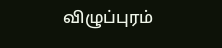விழுப்புரம்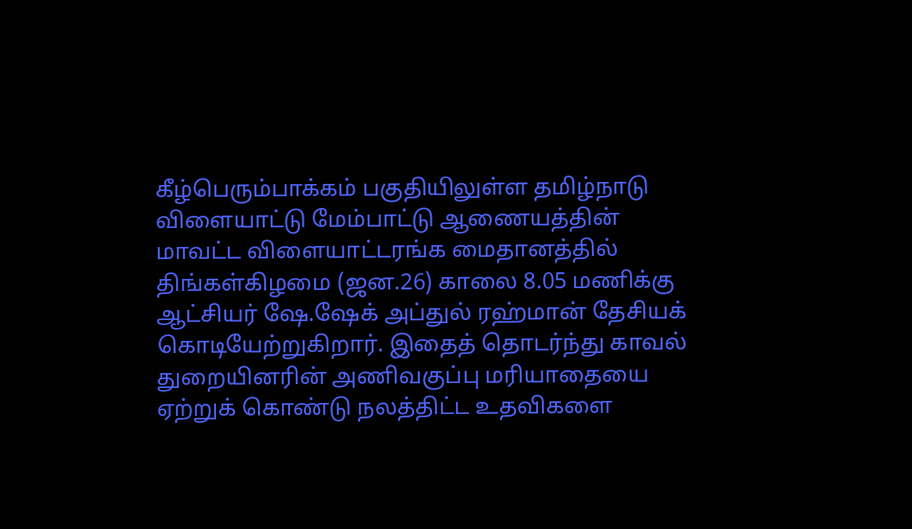கீழ்பெரும்பாக்கம் பகுதியிலுள்ள தமிழ்நாடு விளையாட்டு மேம்பாட்டு ஆணையத்தின் மாவட்ட விளையாட்டரங்க மைதானத்தில் திங்கள்கிழமை (ஜன.26) காலை 8.05 மணிக்கு ஆட்சியர் ஷே.ஷேக் அப்துல் ரஹ்மான் தேசியக் கொடியேற்றுகிறார். இதைத் தொடர்ந்து காவல் துறையினரின் அணிவகுப்பு மரியாதையை ஏற்றுக் கொண்டு நலத்திட்ட உதவிகளை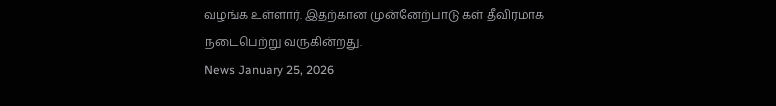வழங்க உள்ளார். இதற்கான முன்னேற்பாடு கள் தீவிரமாக நடைபெற்று வருகின்றது.
News January 25, 2026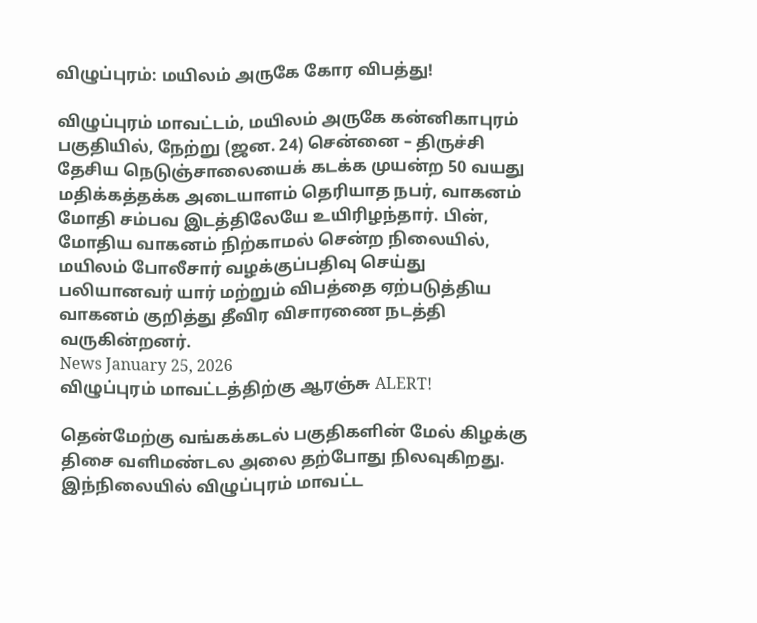விழுப்புரம்: மயிலம் அருகே கோர விபத்து!

விழுப்புரம் மாவட்டம், மயிலம் அருகே கன்னிகாபுரம் பகுதியில், நேற்று (ஜன. 24) சென்னை – திருச்சி தேசிய நெடுஞ்சாலையைக் கடக்க முயன்ற 50 வயது மதிக்கத்தக்க அடையாளம் தெரியாத நபர், வாகனம் மோதி சம்பவ இடத்திலேயே உயிரிழந்தார். பின், மோதிய வாகனம் நிற்காமல் சென்ற நிலையில், மயிலம் போலீசார் வழக்குப்பதிவு செய்து பலியானவர் யார் மற்றும் விபத்தை ஏற்படுத்திய வாகனம் குறித்து தீவிர விசாரணை நடத்தி வருகின்றனர்.
News January 25, 2026
விழுப்புரம் மாவட்டத்திற்கு ஆரஞ்சு ALERT!

தென்மேற்கு வங்கக்கடல் பகுதிகளின் மேல் கிழக்கு திசை வளிமண்டல அலை தற்போது நிலவுகிறது. இந்நிலையில் விழுப்புரம் மாவட்ட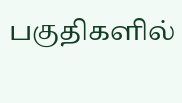பகுதிகளில்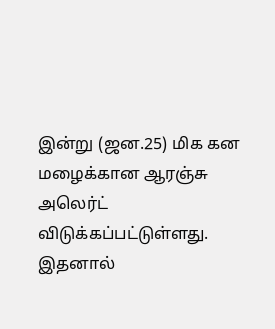இன்று (ஜன.25) மிக கன மழைக்கான ஆரஞ்சு அலெர்ட் விடுக்கப்பட்டுள்ளது. இதனால்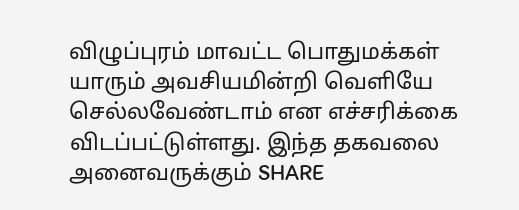விழுப்புரம் மாவட்ட பொதுமக்கள் யாரும் அவசியமின்றி வெளியே செல்லவேண்டாம் என எச்சரிக்கை விடப்பட்டுள்ளது. இந்த தகவலை அனைவருக்கும் SHARE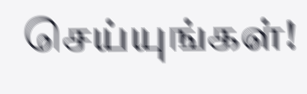செய்யுங்கள்!